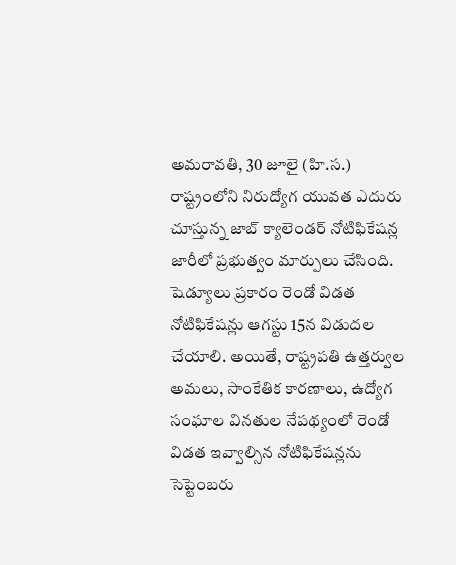అమరావతి, 30 జూలై (హి.స.)
రాష్ట్రంలోని నిరుద్యోగ యువత ఎదురు చూస్తున్న జాబ్ క్యాలెండర్ నోటిఫికేషన్ల జారీలో ప్రభుత్వం మార్పులు చేసింది. షెడ్యూలు ప్రకారం రెండో విడత నోటిఫికేషన్లు ఆగస్టు 15న విడుదల చేయాలి. అయితే, రాష్ట్రపతి ఉత్తర్వుల అమలు, సాంకేతిక కారణాలు, ఉద్యోగ సంఘాల వినతుల నేపథ్యంలో రెండో విడత ఇవ్వాల్సిన నోటిఫికేషన్లను సెప్టెంబరు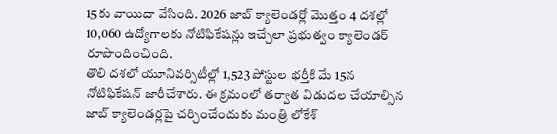15కు వాయిదా వేసింది. 2026 జాబ్ క్యాలెండర్లో మొత్తం 4 దశల్లో 10,060 ఉద్యోగాలకు నోటిఫికేషన్లు ఇచ్చేలా ప్రభుత్వం క్యాలెండర్ రూపొందించింది.
తొలి దశలో యూనివర్సిటీల్లో 1,523 పోస్టుల భర్తీకి మే 15న నోటిఫికేషన్ జారీచేశారు. ఈ క్రమంలో తర్వాత విడుదల చేయాల్సిన జాబ్ క్యాలెండర్లపై చర్చించేందుకు మంత్రి లోకేశ్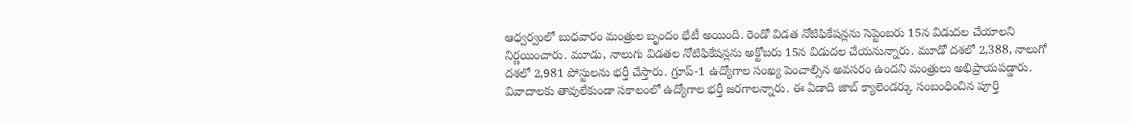ఆధ్వర్వంలో బుధవారం మంత్రుల బృందం భేటీ అయింది. రెండో విడత నోటిఫికేషన్లను సెప్టెంబరు 15న విడుదల చేయాలని నిర్ణయించారు. మూడు, నాలుగు విడతల నోటిఫికేషన్లను అక్టోబరు 15న విడుదల చేయనున్నారు. మూడో దశలో 2,388, నాలుగో దశలో 2,981 పోస్టులను భర్తీ చేస్తారు. గ్రూప్-1 ఉద్యోగాల సంఖ్య పెంచాల్సిన అవసరం ఉందని మంత్రులు అభిప్రాయపడ్డారు. వివాదాలకు తావులేకుండా సకాలంలో ఉద్యోగాల భర్తీ జరగాలన్నారు. ఈ ఏడాది జాబ్ క్యాలెండర్కు సంబంధించిన పూర్తి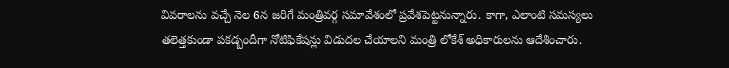వివరాలను వచ్చే నెల 6న జరిగే మంత్రివర్గ సమావేశంలో ప్రవేశపెట్టనున్నారు. కాగా, ఎలాంటి సమస్యలు తలెత్తకుండా పకడ్బందీగా నోటిఫికేషన్లు విడుదల చేయాలని మంత్రి లోకేశ్ అధికారులను ఆదేశించారు.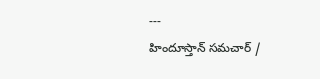---
హిందూస్తాన్ సమచార్ /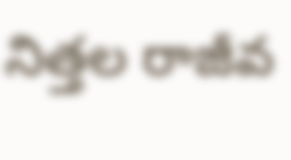నిత్తల రాజీవ